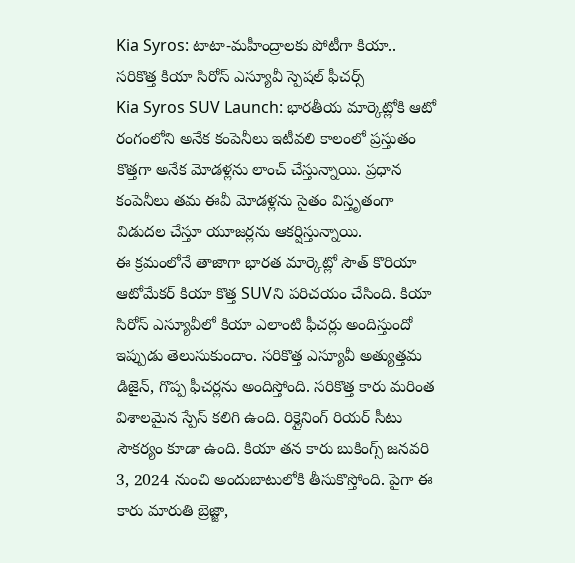Kia Syros: టాటా-మహీంద్రాలకు పోటీగా కియా.. సరికొత్త కియా సిరోస్ ఎస్యూవీ స్పెషల్ ఫీచర్స్
Kia Syros SUV Launch: భారతీయ మార్కెట్లోకి ఆటో రంగంలోని అనేక కంపెనీలు ఇటీవలి కాలంలో ప్రస్తుతం కొత్తగా అనేక మోడళ్లను లాంచ్ చేస్తున్నాయి. ప్రధాన కంపెనీలు తమ ఈవీ మోడళ్లను సైతం విస్తృతంగా విడుదల చేస్తూ యూజర్లను ఆకర్షిస్తున్నాయి.
ఈ క్రమంలోనే తాజాగా భారత మార్కెట్లో సౌత్ కొరియా ఆటోమేకర్ కియా కొత్త SUVని పరిచయం చేసింది. కియా సిరోస్ ఎస్యూవీలో కియా ఎలాంటి ఫీచర్లు అందిస్తుందో ఇప్పుడు తెలుసుకుందాం. సరికొత్త ఎస్యూవీ అత్యుత్తమ డిజైన్, గొప్ప ఫీచర్లను అందిస్తోంది. సరికొత్త కారు మరింత విశాలమైన స్పేస్ కలిగి ఉంది. రిక్లైనింగ్ రియర్ సీటు సౌకర్యం కూడా ఉంది. కియా తన కారు బుకింగ్స్ జనవరి 3, 2024 నుంచి అందుబాటులోకి తీసుకొస్తోంది. పైగా ఈ కారు మారుతి బ్రెజ్జా,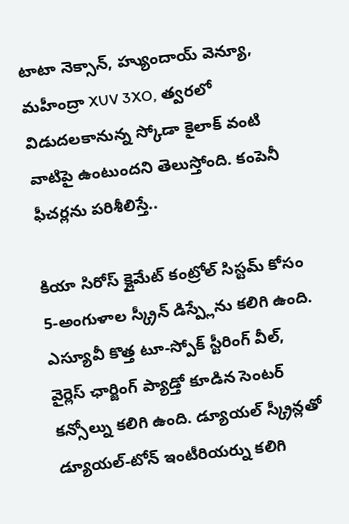టాటా నెక్సాన్, హ్యుందాయ్ వెన్యూ, మహీంద్రా XUV 3XO, త్వరలో విడుదలకానున్న స్కోడా కైలాక్ వంటి వాటిపై ఉంటుందని తెలుస్తోంది. కంపెనీ ఫీచర్లను పరిశీలిస్తే..

కియా సిరోస్ క్లైమేట్ కంట్రోల్ సిస్టమ్ కోసం 5-అంగుళాల స్క్రీన్ డిస్ప్లేను కలిగి ఉంది. ఎస్యూవీ కొత్త టూ-స్పోక్ స్టీరింగ్ వీల్, వైర్లెస్ ఛార్జింగ్ ప్యాడ్తో కూడిన సెంటర్ కన్సోల్ను కలిగి ఉంది. డ్యూయల్ స్క్రీన్లతో డ్యూయల్-టోన్ ఇంటీరియర్ను కలిగి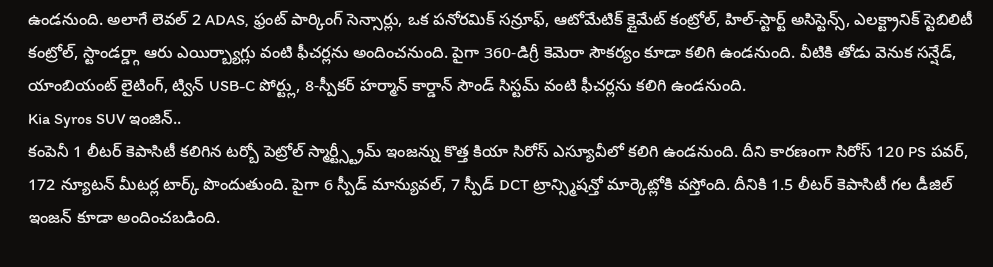ఉండనుంది. అలాగే లెవల్ 2 ADAS, ఫ్రంట్ పార్కింగ్ సెన్సార్లు, ఒక పనోరమిక్ సన్రూఫ్, ఆటోమేటిక్ క్లైమేట్ కంట్రోల్, హిల్-స్టార్ట్ అసిస్టెన్స్, ఎలక్ట్రానిక్ స్టెబిలిటీ కంట్రోల్, స్టాండర్డ్గా ఆరు ఎయిర్బ్యాగ్లు వంటి ఫీచర్లను అందించనుంది. పైగా 360-డిగ్రీ కెమెరా సౌకర్యం కూడా కలిగి ఉండనుంది. వీటికి తోడు వెనుక సన్షేడ్, యాంబియంట్ లైటింగ్, ట్విన్ USB-C పోర్ట్లు, 8-స్పీకర్ హర్మాన్ కార్డాన్ సౌండ్ సిస్టమ్ వంటి ఫీచర్లను కలిగి ఉండనుంది.
Kia Syros SUV ఇంజిన్..
కంపెనీ 1 లీటర్ కెపాసిటీ కలిగిన టర్బో పెట్రోల్ స్మార్ట్స్ట్రీమ్ ఇంజన్ను కొత్త కియా సిరోస్ ఎస్యూవీలో కలిగి ఉండనుంది. దీని కారణంగా సిరోస్ 120 PS పవర్, 172 న్యూటన్ మీటర్ల టార్క్ పొందుతుంది. పైగా 6 స్పీడ్ మాన్యువల్, 7 స్పీడ్ DCT ట్రాన్స్మిషన్తో మార్కెట్లోకి వస్తోంది. దీనికి 1.5 లీటర్ కెపాసిటీ గల డీజిల్ ఇంజన్ కూడా అందించబడింది.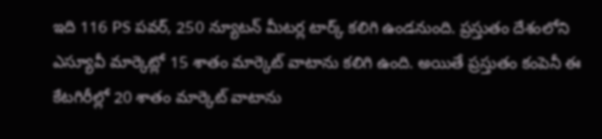ఇది 116 PS పవర్, 250 న్యూటన్ మీటర్ల టార్క్ కలిగి ఉండనుంది. ప్రస్తుతం దేశంలోని ఎస్యూవీ మార్కెట్లో 15 శాతం మార్కెట్ వాటాను కలిగి ఉంది. అయితే ప్రస్తుతం కంపెనీ ఈ కేటగిరీల్లో 20 శాతం మార్కెట్ వాటాను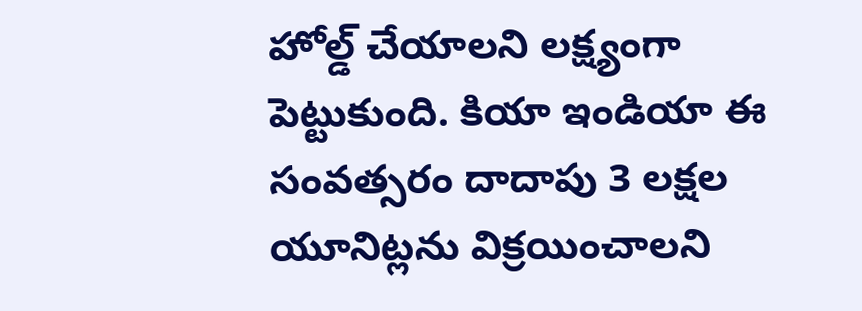హోల్డ్ చేయాలని లక్ష్యంగా పెట్టుకుంది. కియా ఇండియా ఈ సంవత్సరం దాదాపు 3 లక్షల యూనిట్లను విక్రయించాలని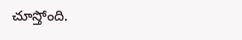చూస్తోంది.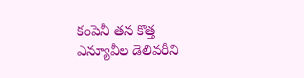కంపెనీ తన కొత్త ఎన్యూవీల డెలివరీని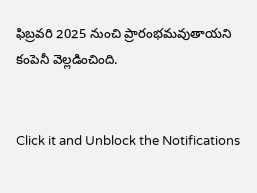ఫిబ్రవరి 2025 నుంచి ప్రారంభమవుతాయని కంపెనీ వెల్లడించింది.


Click it and Unblock the Notifications